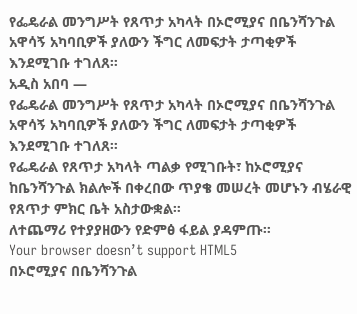የፌዴራል መንግሥት የጸጥታ አካላት በኦሮሚያና በቤንሻንጉል አዋሳኝ አካባቢዎች ያለውን ችግር ለመፍታት ታጣቂዎች እንደሚገቡ ተገለጸ።
አዲስ አበባ —
የፌዴራል መንግሥት የጸጥታ አካላት በኦሮሚያና በቤንሻንጉል አዋሳኝ አካባቢዎች ያለውን ችግር ለመፍታት ታጣቂዎች እንደሚገቡ ተገለጸ።
የፌዴራል የጸጥታ አካላት ጣልቃ የሚገቡት፣ ከኦሮሚያና ከቤንሻንጉል ክልሎች በቀረበው ጥያቄ መሠረት መሆኑን ብሄራዊ የጸጥታ ምክር ቤት አስታውቋል።
ለተጨማሪ የተያያዘውን የድምፅ ፋይል ያዳምጡ።
Your browser doesn’t support HTML5
በኦሮሚያና በቤንሻንጉል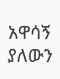አዋሳኝ ያለውን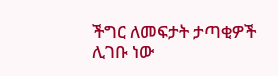ችግር ለመፍታት ታጣቂዎች ሊገቡ ነው